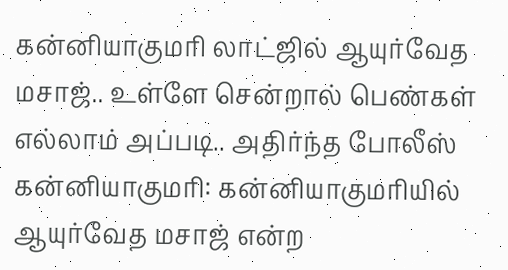கன்னியாகுமரி லாட்ஜில் ஆயுர்வேத மசாஜ்.. உள்ளே சென்றால் பெண்கள் எல்லாம் அப்படி.. அதிர்ந்த போலீஸ்
கன்னியாகுமரி: கன்னியாகுமரியில் ஆயுர்வேத மசாஜ் என்ற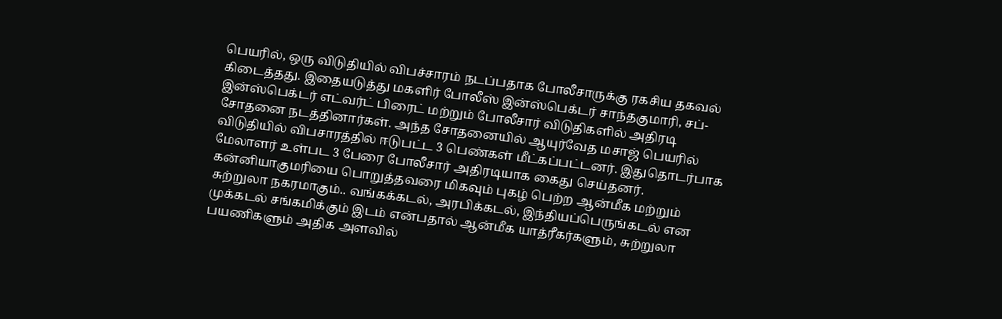பெயரில், ஒரு விடுதியில் விபச்சாரம் நடப்பதாக போலீசாருக்கு ரகசிய தகவல் கிடைத்தது. இதையடுத்து மகளிர் போலீஸ் இன்ஸ்பெக்டர் சாந்தகுமாரி, சப்-இன்ஸ்பெக்டர் எட்வர்ட் பிரைட் மற்றும் போலீசார் விடுதிகளில் அதிரடி சோதனை நடத்தினார்கள். அந்த சோதனையில் ஆயுர்வேத மசாஜ் பெயரில் விடுதியில் விபசாரத்தில் ஈடுபட்ட 3 பெண்கள் மீட்கப்பட்டனர். இதுதொடர்பாக மேலாளர் உள்பட 3 பேரை போலீசார் அதிரடியாக கைது செய்தனர்.
கன்னியாகுமரியை பொறுத்தவரை மிகவும் புகழ் பெற்ற ஆன்மீக மற்றும் சுற்றுலா நகரமாகும்.. வங்கக்கடல், அரபிக்கடல், இந்தியப்பெருங்கடல் என முக்கடல் சங்கமிக்கும் இடம் என்பதால் ஆன்மீக யாத்ரீகர்களும், சுற்றுலா பயணிகளும் அதிக அளவில்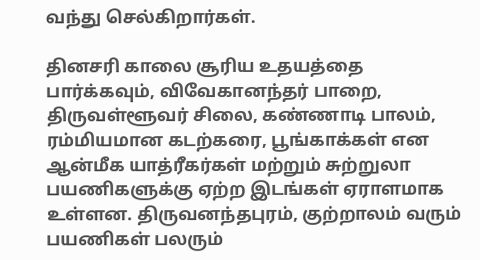வந்து செல்கிறார்கள்.

தினசரி காலை சூரிய உதயத்தை பார்க்கவும், விவேகானந்தர் பாறை, திருவள்ளூவர் சிலை, கண்ணாடி பாலம், ரம்மியமான கடற்கரை, பூங்காக்கள் என ஆன்மீக யாத்ரீகர்கள் மற்றும் சுற்றுலா பயணிகளுக்கு ஏற்ற இடங்கள் ஏராளமாக உள்ளன. திருவனந்தபுரம், குற்றாலம் வரும் பயணிகள் பலரும்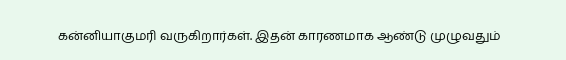கன்னியாகுமரி வருகிறார்கள். இதன் காரணமாக ஆண்டு முழுவதும்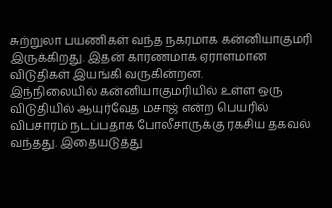சுற்றுலா பயணிகள் வந்த நகரமாக கன்னியாகுமரி இருக்கிறது. இதன் காரணமாக ஏராளமான விடுதிகள் இயங்கி வருகின்றன.
இந்நிலையில் கன்னியாகுமரியில் உள்ள ஒரு விடுதியில் ஆயுர்வேத மசாஜ் என்ற பெயரில் விபசாரம் நடப்பதாக போலீசாருக்கு ரகசிய தகவல் வந்தது. இதையடுத்து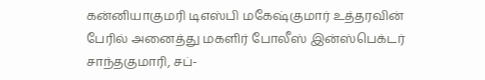கன்னியாகுமரி டிஎஸ்பி மகேஷ்குமார் உத்தரவின் பேரில் அனைத்து மகளிர் போலீஸ் இன்ஸ்பெக்டர் சாந்தகுமாரி, சப்-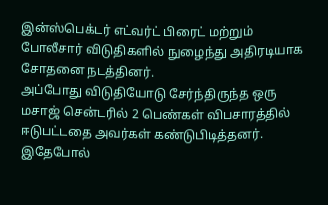இன்ஸ்பெக்டர் எட்வர்ட் பிரைட் மற்றும் போலீசார் விடுதிகளில் நுழைந்து அதிரடியாக சோதனை நடத்தினர்.
அப்போது விடுதியோடு சேர்ந்திருந்த ஒரு மசாஜ் சென்டரில் 2 பெண்கள் விபசாரத்தில் ஈடுபட்டதை அவர்கள் கண்டுபிடித்தனர். இதேபோல்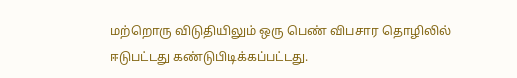மற்றொரு விடுதியிலும் ஒரு பெண் விபசார தொழிலில் ஈடுபட்டது கண்டுபிடிக்கப்பட்டது.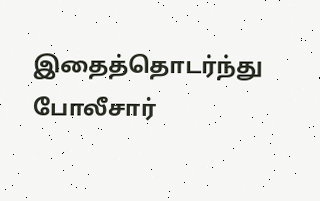இதைத்தொடர்ந்து போலீசார்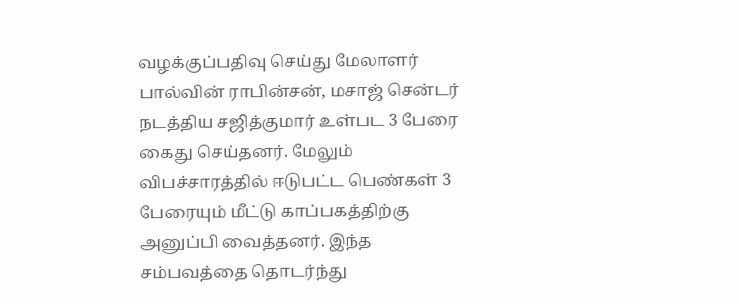வழக்குப்பதிவு செய்து மேலாளர் பால்வின் ராபின்சன், மசாஜ் சென்டர் நடத்திய சஜித்குமார் உள்பட 3 பேரை கைது செய்தனர். மேலும் விபச்சாரத்தில் ஈடுபட்ட பெண்கள் 3 பேரையும் மீட்டு காப்பகத்திற்கு அனுப்பி வைத்தனர். இந்த சம்பவத்தை தொடர்ந்து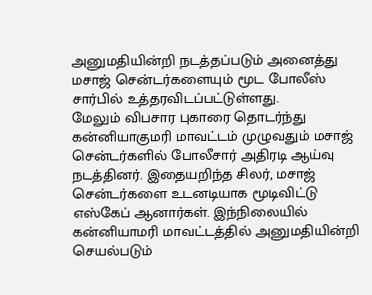அனுமதியின்றி நடத்தப்படும் அனைத்து மசாஜ் சென்டர்களையும் மூட போலீஸ் சார்பில் உத்தரவிடப்பட்டுள்ளது.
மேலும் விபசார புகாரை தொடர்ந்து கன்னியாகுமரி மாவட்டம் முழுவதும் மசாஜ் சென்டர்களில் போலீசார் அதிரடி ஆய்வு நடத்தினர். இதையறிந்த சிலர், மசாஜ் சென்டர்களை உடனடியாக மூடிவிட்டு எஸ்கேப் ஆனார்கள். இந்நிலையில் கன்னியாமரி மாவட்டத்தில் அனுமதியின்றி செயல்படும்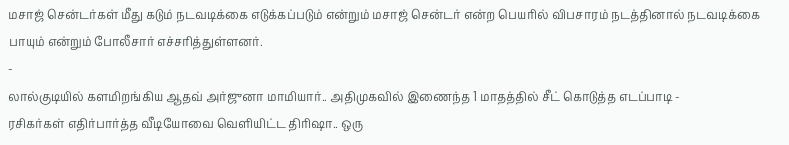மசாஜ் சென்டர்கள் மீது கடும் நடவடிக்கை எடுக்கப்படும் என்றும் மசாஜ் சென்டர் என்ற பெயரில் விபசாரம் நடத்தினால் நடவடிக்கை பாயும் என்றும் போலீசார் எச்சரித்துள்ளனர்.
-
லால்குடியில் களமிறங்கிய ஆதவ் அர்ஜுனா மாமியார்.. அதிமுகவில் இணைந்த 1 மாதத்தில் சீட் கொடுத்த எடப்பாடி -
ரசிகர்கள் எதிர்பார்த்த வீடியோவை வெளியிட்ட திரிஷா.. ஒரு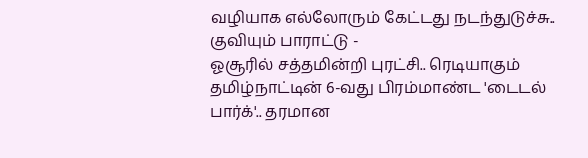வழியாக எல்லோரும் கேட்டது நடந்துடுச்சு.. குவியும் பாராட்டு -
ஓசூரில் சத்தமின்றி புரட்சி.. ரெடியாகும் தமிழ்நாட்டின் 6-வது பிரம்மாண்ட 'டைடல் பார்க்'.. தரமான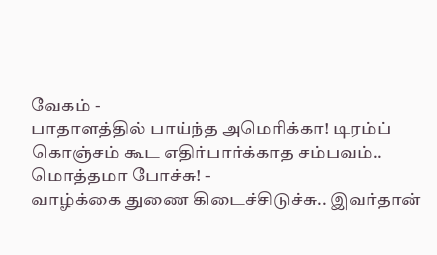வேகம் -
பாதாளத்தில் பாய்ந்த அமெரிக்கா! டிரம்ப் கொஞ்சம் கூட எதிர்பார்க்காத சம்பவம்.. மொத்தமா போச்சு! -
வாழ்க்கை துணை கிடைச்சிடுச்சு.. இவர்தான்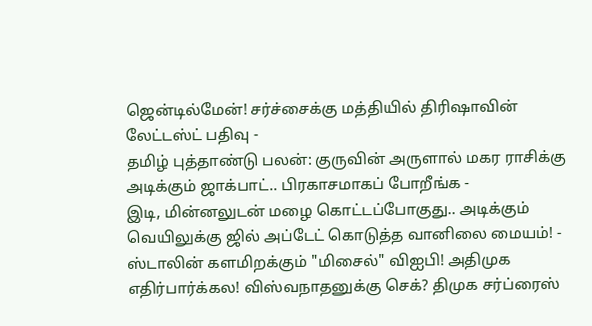ஜென்டில்மேன்! சர்ச்சைக்கு மத்தியில் திரிஷாவின் லேட்டஸ்ட் பதிவு -
தமிழ் புத்தாண்டு பலன்: குருவின் அருளால் மகர ராசிக்கு அடிக்கும் ஜாக்பாட்.. பிரகாசமாகப் போறீங்க -
இடி, மின்னலுடன் மழை கொட்டப்போகுது.. அடிக்கும் வெயிலுக்கு ஜில் அப்டேட் கொடுத்த வானிலை மையம்! -
ஸ்டாலின் களமிறக்கும் "மிசைல்" விஐபி! அதிமுக எதிர்பார்க்கல! விஸ்வநாதனுக்கு செக்? திமுக சர்ப்ரைஸ்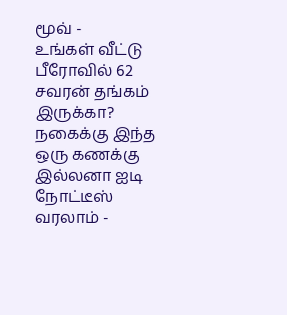மூவ் -
உங்கள் வீட்டு பீரோவில் 62 சவரன் தங்கம் இருக்கா? நகைக்கு இந்த ஒரு கணக்கு இல்லனா ஐடி நோட்டீஸ் வரலாம் -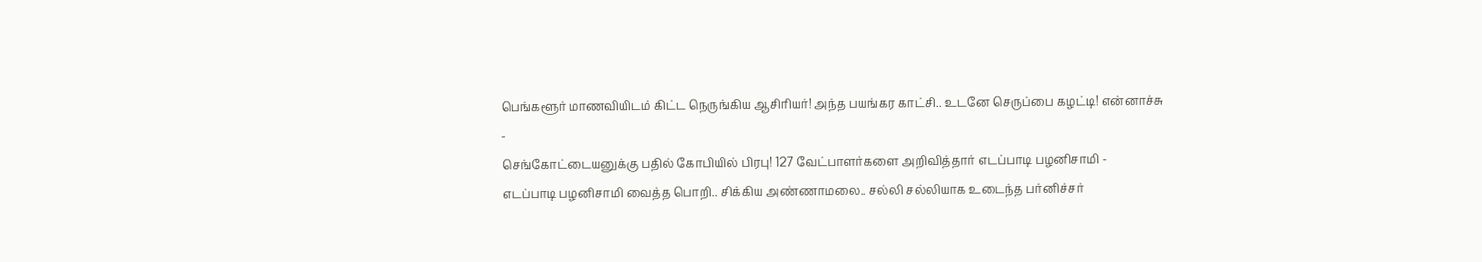பெங்களூர் மாணவியிடம் கிட்ட நெருங்கிய ஆசிரியர்! அந்த பயங்கர காட்சி.. உடனே செருப்பை கழட்டி! என்னாச்சு -
செங்கோட்டையனுக்கு பதில் கோபியில் பிரபு! 127 வேட்பாளர்களை அறிவித்தார் எடப்பாடி பழனிசாமி -
எடப்பாடி பழனிசாமி வைத்த பொறி.. சிக்கிய அண்ணாமலை.. சல்லி சல்லியாக உடைந்த பர்னிச்சர்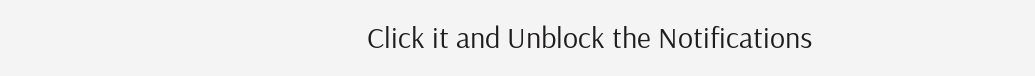Click it and Unblock the Notifications